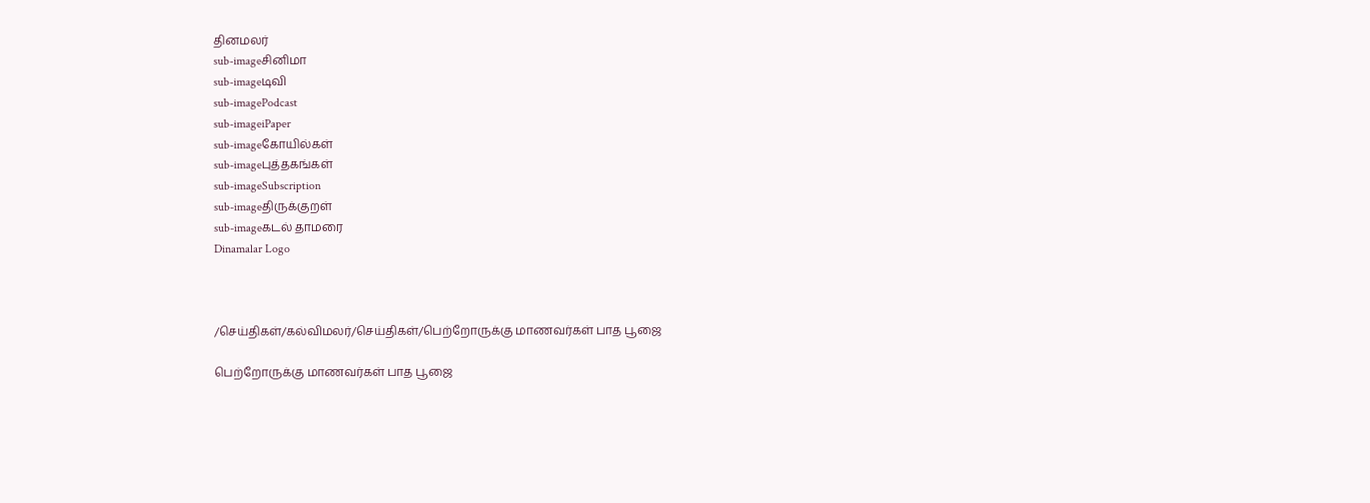தினமலர்
sub-imageசினிமா
sub-imageடிவி
sub-imagePodcast
sub-imageiPaper
sub-imageகோயில்கள்
sub-imageபுத்தகங்கள்
sub-imageSubscription
sub-imageதிருக்குறள்
sub-imageகடல் தாமரை
Dinamalar Logo



/செய்திகள்/கல்விமலர்/செய்திகள்/பெற்றோருக்கு மாணவர்கள் பாத பூஜை

பெற்றோருக்கு மாணவர்கள் பாத பூஜை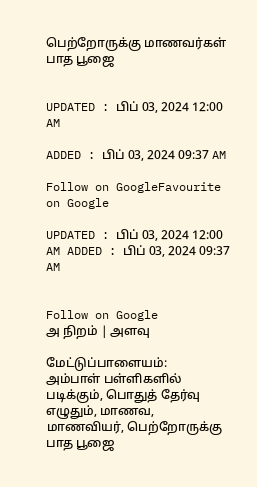பெற்றோருக்கு மாணவர்கள் பாத பூஜை


UPDATED : பிப் 03, 2024 12:00 AM

ADDED : பிப் 03, 2024 09:37 AM

Follow on GoogleFavourite on Google

UPDATED : பிப் 03, 2024 12:00 AM ADDED : பிப் 03, 2024 09:37 AM


Follow on Google
அ நிறம் | அளவு

மேட்டுப்பாளையம்:
அம்பாள் பள்ளிகளில் படிக்கும், பொதுத் தேர்வு எழுதும், மாணவ, மாணவியர், பெற்றோருக்கு பாத பூஜை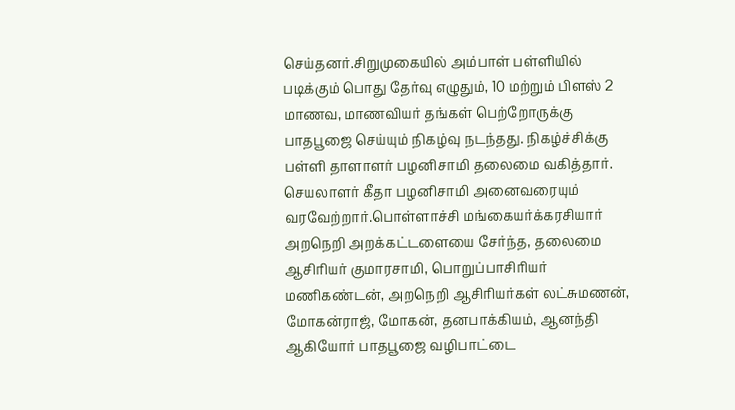செய்தனர்.சிறுமுகையில் அம்பாள் பள்ளியில் படிக்கும் பொது தேர்வு எழுதும், 10 மற்றும் பிளஸ் 2 மாணவ, மாணவியர் தங்கள் பெற்றோருக்கு பாதபூஜை செய்யும் நிகழ்வு நடந்தது. நிகழ்ச்சிக்கு பள்ளி தாளாளர் பழனிசாமி தலைமை வகித்தார். செயலாளர் கீதா பழனிசாமி அனைவரையும் வரவேற்றார்.பொள்ளாச்சி மங்கையர்க்கரசியார் அறநெறி அறக்கட்டளையை சேர்ந்த, தலைமை ஆசிரியர் குமாரசாமி, பொறுப்பாசிரியர் மணிகண்டன், அறநெறி ஆசிரியர்கள் லட்சுமணன், மோகன்ராஜ், மோகன், தனபாக்கியம், ஆனந்தி ஆகியோர் பாதபூஜை வழிபாட்டை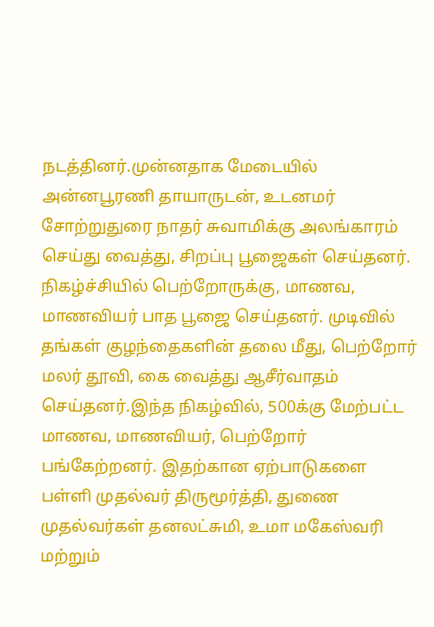நடத்தினர்.முன்னதாக மேடையில் அன்னபூரணி தாயாருடன், உடனமர் சோற்றுதுரை நாதர் சுவாமிக்கு அலங்காரம் செய்து வைத்து, சிறப்பு பூஜைகள் செய்தனர். நிகழ்ச்சியில் பெற்றோருக்கு, மாணவ, மாணவியர் பாத பூஜை செய்தனர். முடிவில் தங்கள் குழந்தைகளின் தலை மீது, பெற்றோர் மலர் தூவி, கை வைத்து ஆசீர்வாதம் செய்தனர்.இந்த நிகழ்வில், 500க்கு மேற்பட்ட மாணவ, மாணவியர், பெற்றோர் பங்கேற்றனர். இதற்கான ஏற்பாடுகளை பள்ளி முதல்வர் திருமூர்த்தி, துணை முதல்வர்கள் தனலட்சுமி, உமா மகேஸ்வரி மற்றும்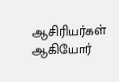ஆசிரியர்கள் ஆகியோர்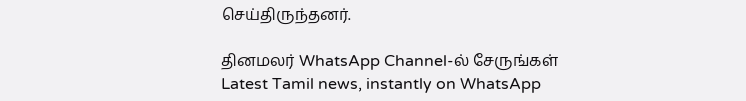செய்திருந்தனர்.

தினமலர் WhatsApp Channel-ல் சேருங்கள்
Latest Tamil news, instantly on WhatsApp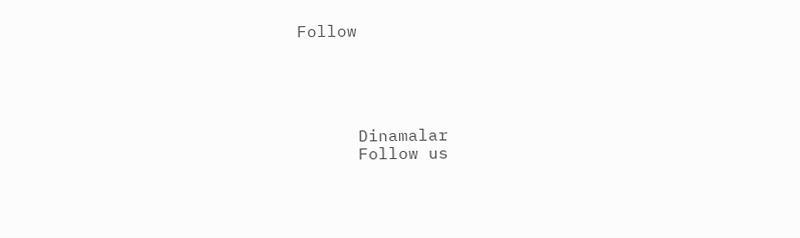Follow





      Dinamalar
      Follow us